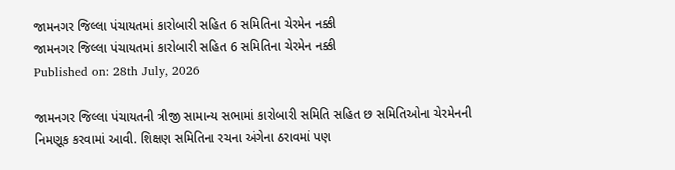જામનગર જિલ્લા પંચાયતમાં કારોબારી સહિત 6 સમિતિના ચેરમેન નક્કી
જામનગર જિલ્લા પંચાયતમાં કારોબારી સહિત 6 સમિતિના ચેરમેન નક્કી
Published on: 28th July, 2026

જામનગર જિલ્લા પંચાયતની ત્રીજી સામાન્ય સભામાં કારોબારી સમિતિ સહિત છ સમિતિઓના ચેરમેનની નિમણૂક કરવામાં આવી. શિક્ષણ સમિતિના રચના અંગેના ઠરાવમાં પણ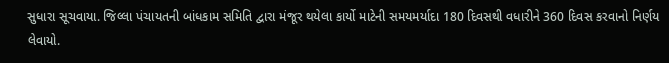સુધારા સૂચવાયા. જિલ્લા પંચાયતની બાંધકામ સમિતિ દ્વારા મંજૂર થયેલા કાર્યો માટેની સમયમર્યાદા 180 દિવસથી વધારીને 360 દિવસ કરવાનો નિર્ણય લેવાયો.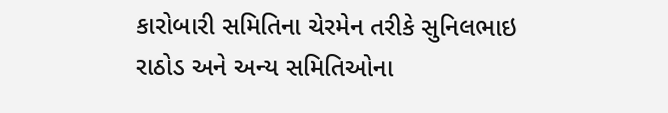કારોબારી સમિતિના ચેરમેન તરીકે સુનિલભાઇ રાઠોડ અને અન્ય સમિતિઓના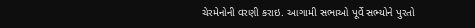ચેરમેનોની વરણી કરાઇ. આગામી સભાઓ પૂર્વે સભ્યોને પુરતો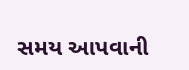સમય આપવાની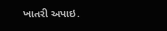ખાતરી અપાઇ.